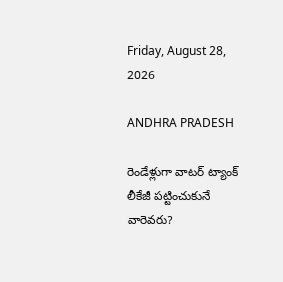Friday, August 28, 2026

ANDHRA PRADESH

రెండేళ్లుగా వాటర్ ట్యాంక్ లీకేజీ పట్టించుకునే వారెవరు?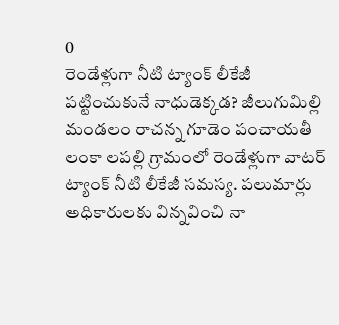0
రెండేళ్లుగా నీటి ట్యాంక్ లీకేజీ పట్టించుకునే నాధుడెక్కడ? జీలుగుమిల్లి మండలం రాచన్న గూడెం పంచాయతీ లంకా లపల్లి గ్రామంలో రెండేళ్లుగా వాటర్ ట్యాంక్ నీటి లీకేజీ సమస్య. పలుమార్లు అధికారులకు విన్నవించి నా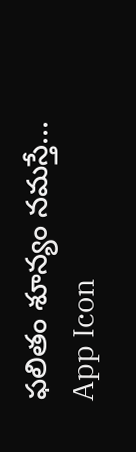ఫలితం శూన్యం నమస్తే...
App Icon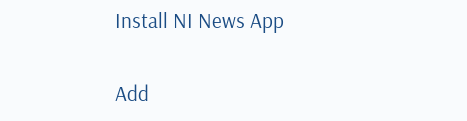Install NI News App

Add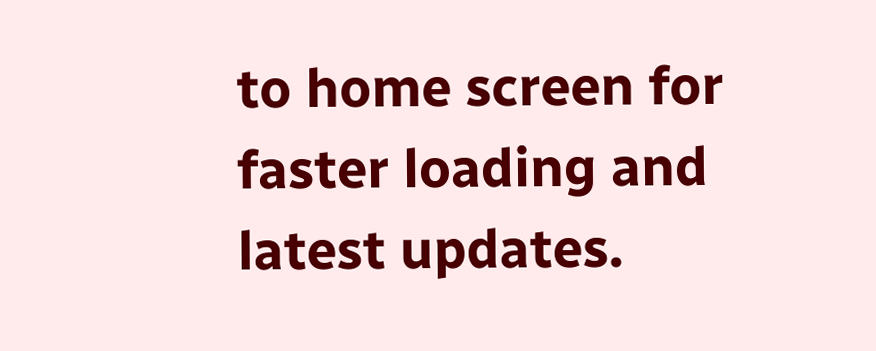to home screen for faster loading and latest updates.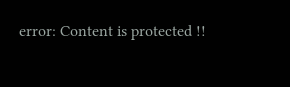error: Content is protected !!